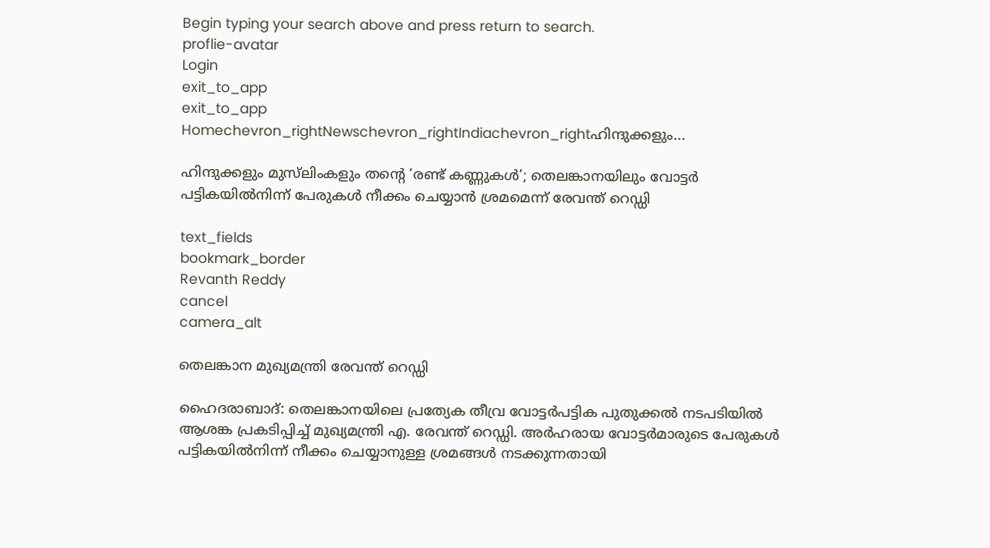Begin typing your search above and press return to search.
proflie-avatar
Login
exit_to_app
exit_to_app
Homechevron_rightNewschevron_rightIndiachevron_rightഹിന്ദുക്കളും...

ഹിന്ദുക്കളും മുസ്‍ലിംകളും തന്റെ ‘രണ്ട് കണ്ണുകൾ’; തെലങ്കാനയിലും വോട്ടർ പട്ടികയിൽനിന്ന് പേരുകൾ നീക്കം ചെയ്യാൻ ശ്രമമെന്ന് രേവന്ത് റെഡ്ഡി

text_fields
bookmark_border
Revanth Reddy
cancel
camera_alt

തെലങ്കാന മുഖ്യമന്ത്രി രേവന്ത് റെഡ്ഡി

ഹൈദരാബാദ്: തെലങ്കാനയിലെ പ്രത്യേക തീവ്ര വോട്ടർപട്ടിക പുതുക്കൽ നടപടിയിൽ ആശങ്ക പ്രകടിപ്പിച്ച് മുഖ്യമന്ത്രി എ. രേവന്ത് റെഡ്ഡി. അർഹരായ വോട്ടർമാരുടെ പേരുകൾ പട്ടികയിൽനിന്ന് നീക്കം ചെയ്യാനുള്ള ശ്രമങ്ങൾ നടക്കുന്നതായി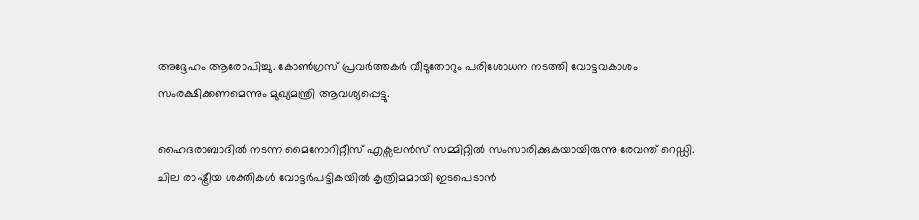അദ്ദേഹം ആരോപിച്ചു. കോൺഗ്രസ് പ്രവർത്തകർ വീടുതോറും പരിശോധന നടത്തി വോട്ടവകാശം സംരക്ഷിക്കണമെന്നും മുഖ്യമന്ത്രി ആവശ്യപ്പെട്ടു.

ഹൈദരാബാദിൽ നടന്ന മൈനോറിറ്റീസ് എക്സലൻസ് സമ്മിറ്റിൽ സംസാരിക്കുകയായിരുന്നു രേവന്ത് റെഡ്ഡി. ചില രാഷ്ട്രീയ ശക്തികൾ വോട്ടർപട്ടികയിൽ കൃത്രിമമായി ഇടപെടാൻ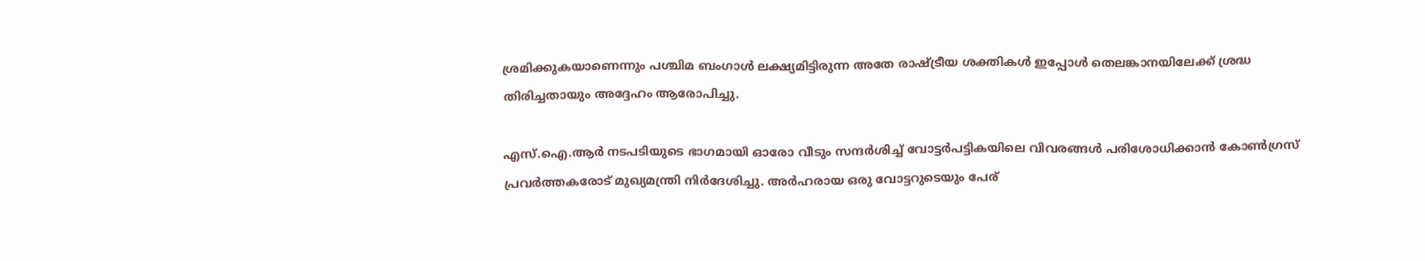ശ്രമിക്കുകയാണെന്നും പശ്ചിമ ബംഗാൾ ലക്ഷ്യമിട്ടിരുന്ന അതേ രാഷ്ട്രീയ ശക്തികൾ ഇപ്പോൾ തെലങ്കാനയിലേക്ക് ശ്രദ്ധ തിരിച്ചതായും അദ്ദേഹം ആരോപിച്ചു.

എസ്.ഐ.ആർ നടപടിയുടെ ഭാഗമായി ഓരോ വീടും സന്ദർശിച്ച് വോട്ടർപട്ടികയിലെ വിവരങ്ങൾ പരിശോധിക്കാൻ കോൺഗ്രസ് പ്രവർത്തകരോട് മുഖ്യമന്ത്രി നിർദേശിച്ചു. അർഹരായ ഒരു വോട്ടറുടെയും പേര്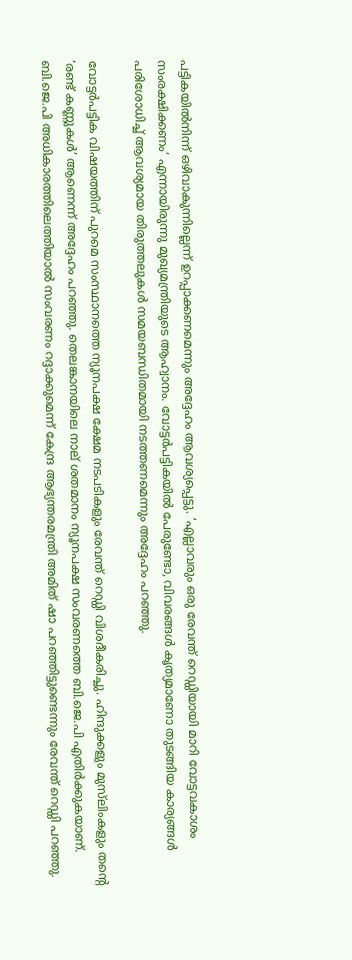പട്ടികയിൽനിന്ന് ഒഴിവാകുന്നില്ലെന്ന് ഉറപ്പാക്കണമെന്നും അദ്ദേഹം ആവശ്യപ്പെട്ടു. ‘എല്ലാവരും ഒരു രേവന്ത് റെഡ്ഡിയായി മാറി വോട്ടവകാശം സംരക്ഷിക്കണം’ എന്നായിരുന്നു മുഖ്യമന്ത്രിയുടെ ആഹ്വാനം. വോട്ടർപട്ടികയിൽ പേരുണ്ടോ, വിവരങ്ങൾ കൃത്യമാണോ തുടങ്ങിയ കാര്യങ്ങൾ പരിശോധിച്ച് ആവശ്യമായ തിരുത്തലുകൾ സമയബന്ധിതമായി നടത്തണമെന്നും അദ്ദേഹം പറഞ്ഞു.

വോട്ടർപട്ടിക വിഷയത്തിന് പുറമെ സംസ്ഥാനത്തെ ന്യൂനപക്ഷ ക്ഷേമ നടപടികളും രേവന്ത് റെഡ്ഡി വിശദീകരിച്ചു. ഹിന്ദുക്കളും മുസ്‍ലിംകളും തന്റെ ‘രണ്ട് കണ്ണുകൾ’ ആണെന്ന് അദ്ദേഹം പറഞ്ഞു. തെലങ്കാനയിലെ നാല് ശതമാനം ന്യൂനപക്ഷ സംവരണത്തെ ബി.ജെ.പി എതിർക്കുകയാണ്. ബി.ജെ.പി അധികാരത്തിലെത്തിയാൽ സംവരണം റദ്ദാക്കുമെന്ന് കേന്ദ്ര ആഭ്യന്തരമന്ത്രി അമിത് ഷാ പറഞ്ഞിട്ടുണ്ടെന്നും രേവന്ത് റെഡ്ഡി പറഞ്ഞു.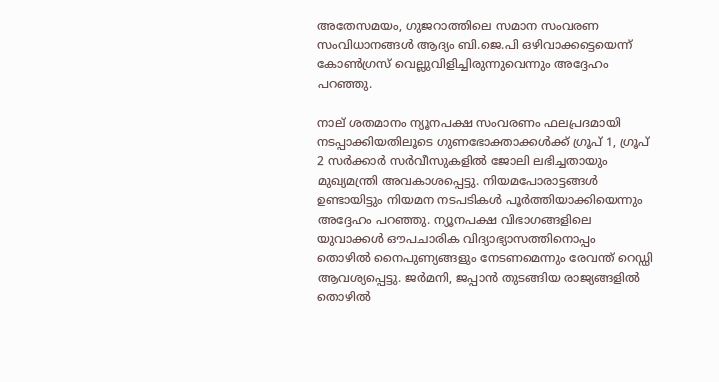അതേസമയം, ഗുജറാത്തിലെ സമാന സംവരണ സംവിധാനങ്ങൾ ആദ്യം ബി.ജെ.പി ഒഴിവാക്കട്ടെയെന്ന് കോൺഗ്രസ് വെല്ലുവിളിച്ചിരുന്നുവെന്നും അദ്ദേഹം പറഞ്ഞു.

നാല് ശതമാനം ന്യൂനപക്ഷ സംവരണം ഫലപ്രദമായി നടപ്പാക്കിയതിലൂടെ ഗുണഭോക്താക്കൾക്ക് ഗ്രൂപ് 1, ഗ്രൂപ് 2 സർക്കാർ സർവീസുകളിൽ ജോലി ലഭിച്ചതായും മുഖ്യമന്ത്രി അവകാശപ്പെട്ടു. നിയമപോരാട്ടങ്ങൾ ഉണ്ടായിട്ടും നിയമന നടപടികൾ പൂർത്തിയാക്കിയെന്നും അദ്ദേഹം പറഞ്ഞു. ന്യൂനപക്ഷ വിഭാഗങ്ങളിലെ യുവാക്കൾ ഔപചാരിക വിദ്യാഭ്യാസത്തിനൊപ്പം തൊഴിൽ നൈപുണ്യങ്ങളും നേടണമെന്നും രേവന്ത് റെഡ്ഡി ആവശ്യപ്പെട്ടു. ജർമനി, ജപ്പാൻ തുടങ്ങിയ രാജ്യങ്ങളിൽ തൊഴിൽ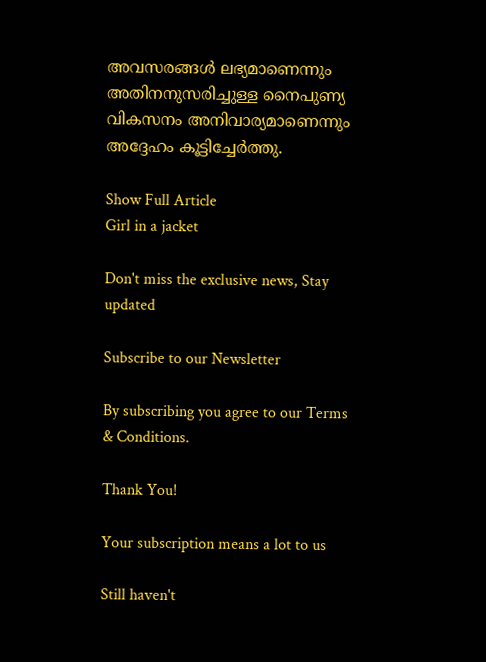അവസരങ്ങൾ ലഭ്യമാണെന്നും അതിനനുസരിച്ചുള്ള നൈപുണ്യ വികസനം അനിവാര്യമാണെന്നും അദ്ദേഹം കൂട്ടിച്ചേർത്തു.

Show Full Article
Girl in a jacket

Don't miss the exclusive news, Stay updated

Subscribe to our Newsletter

By subscribing you agree to our Terms & Conditions.

Thank You!

Your subscription means a lot to us

Still haven't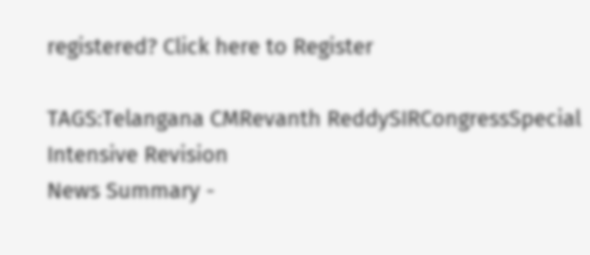registered? Click here to Register

TAGS:Telangana CMRevanth ReddySIRCongressSpecial Intensive Revision
News Summary -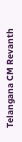Telangana CM Revanth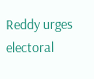Reddy urges electoral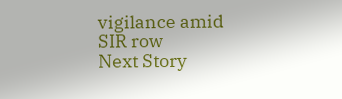vigilance amid SIR row
Next Story